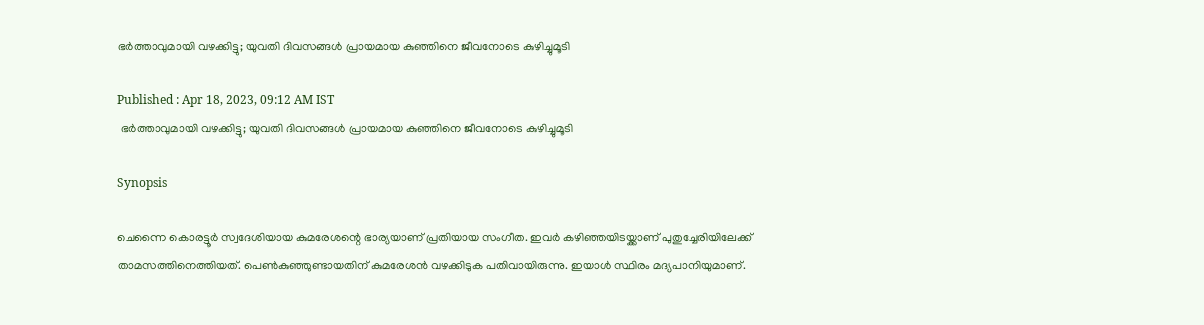ഭർത്താവുമായി വഴക്കിട്ടു; യുവതി ദിവസങ്ങൾ പ്രായമായ കുഞ്ഞിനെ ജീവനോടെ കുഴിച്ചുമൂടി

Published : Apr 18, 2023, 09:12 AM IST
 ഭർത്താവുമായി വഴക്കിട്ടു; യുവതി ദിവസങ്ങൾ പ്രായമായ കുഞ്ഞിനെ ജീവനോടെ കുഴിച്ചുമൂടി

Synopsis

ചെന്നൈ കൊരട്ടൂർ സ്വദേശിയായ കുമരേശന്റെ ഭാര്യയാണ് പ്രതിയായ സംഗീത. ഇവർ കഴിഞ്ഞയിടയ്ക്കാണ് പുതുച്ചേരിയിലേക്ക് താമസത്തിനെത്തിയത്. പെൺകുഞ്ഞുണ്ടായതിന് കുമരേശൻ വഴക്കിടുക പതിവായിരുന്നു. ഇയാൾ സ്ഥിരം മദ്യപാനിയുമാണ്.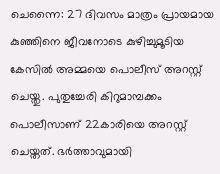ചെന്നൈ: 27 ദിവസം മാത്രം പ്രായമായ കുഞ്ഞിനെ ജീവനോടെ കുഴിച്ചുമൂടിയ കേസിൽ അമ്മയെ പൊലീസ് അറസ്റ്റ് ചെയ്തു. പുതുച്ചേരി കിറുമാമ്പക്കം പൊലീസാണ് 22കാരിയെ അറസ്റ്റ് ചെയ്തത്. ഭർത്താവുമായി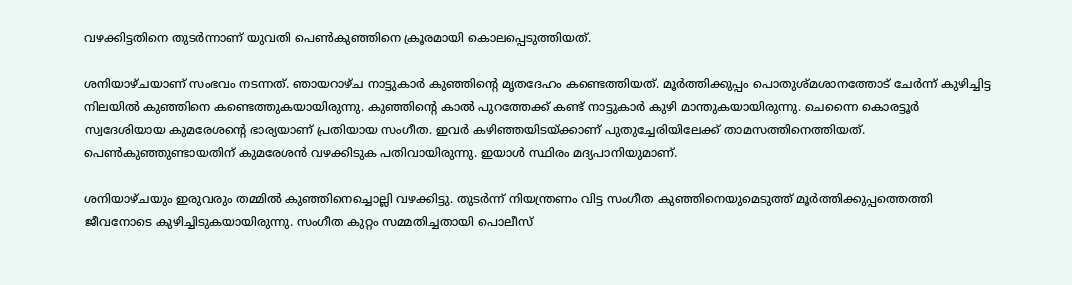വഴക്കിട്ടതിനെ തുടർന്നാണ് യുവതി പെൺകുഞ്ഞിനെ ക്രൂരമായി കൊലപ്പെടുത്തിയത്.

ശനിയാഴ്ചയാണ് സംഭവം നടന്നത്. ഞായറാഴ്ച നാട്ടുകാർ കുഞ്ഞിന്റെ മൃതദേഹം കണ്ടെത്തിയത്. മൂർത്തിക്കുപ്പം പൊതുശ്മശാനത്തോട് ചേർന്ന് കുഴിച്ചിട്ട നിലയിൽ കുഞ്ഞിനെ കണ്ടെത്തുകയായിരുന്നു. കുഞ്ഞിന്റെ കാൽ പുറത്തേക്ക് കണ്ട് നാട്ടുകാർ കുഴി മാന്തുകയായിരുന്നു. ചെന്നൈ കൊരട്ടൂർ സ്വദേശിയായ കുമരേശന്റെ ഭാര്യയാണ് പ്രതിയായ സംഗീത. ഇവർ കഴിഞ്ഞയിടയ്ക്കാണ് പുതുച്ചേരിയിലേക്ക് താമസത്തിനെത്തിയത്. പെൺകുഞ്ഞുണ്ടായതിന് കുമരേശൻ വഴക്കിടുക പതിവായിരുന്നു. ഇയാൾ സ്ഥിരം മദ്യപാനിയുമാണ്.

ശനിയാഴ്ചയും ഇരുവരും തമ്മിൽ കുഞ്ഞിനെച്ചൊല്ലി വഴക്കിട്ടു. തുടർന്ന് നിയന്ത്രണം വിട്ട സംഗീത കുഞ്ഞിനെയുമെടുത്ത് മൂർത്തിക്കുപ്പത്തെത്തി ജീവനോടെ കുഴിച്ചിടുകയായിരുന്നു. സംഗീത കുറ്റം സമ്മതിച്ചതായി പൊലീസ്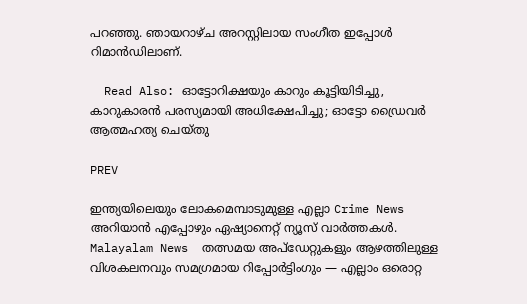പറഞ്ഞു. ഞായറാഴ്ച അറസ്റ്റിലായ സംഗീത ഇപ്പോൾ റിമാൻഡിലാണ്.

  Read Also: ഓട്ടോറിക്ഷയും കാറും കൂട്ടിയിടിച്ചു, കാറുകാരൻ പരസ്യമായി അധിക്ഷേപിച്ചു; ഓട്ടോ ഡ്രൈവർ ആത്മഹത്യ ചെയ്തു

PREV

ഇന്ത്യയിലെയും ലോകമെമ്പാടുമുള്ള എല്ലാ Crime News അറിയാൻ എപ്പോഴും ഏഷ്യാനെറ്റ് ന്യൂസ് വാർത്തകൾ. Malayalam News  തത്സമയ അപ്‌ഡേറ്റുകളും ആഴത്തിലുള്ള വിശകലനവും സമഗ്രമായ റിപ്പോർട്ടിംഗും — എല്ലാം ഒരൊറ്റ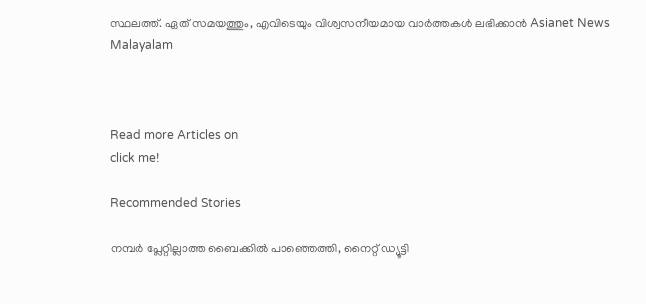സ്ഥലത്ത്. ഏത് സമയത്തും, എവിടെയും വിശ്വസനീയമായ വാർത്തകൾ ലഭിക്കാൻ Asianet News Malayalam



Read more Articles on
click me!

Recommended Stories

നമ്പർ പ്ലേറ്റില്ലാത്ത ബൈക്കിൽ പാഞ്ഞെത്തി, നൈറ്റ് ഡ്യൂട്ടി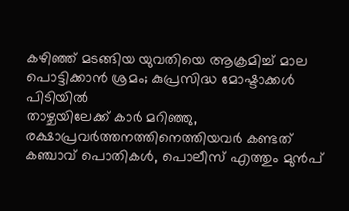കഴിഞ്ഞ് മടങ്ങിയ യുവതിയെ ആക്രമിച്ച് മാല പൊട്ടിക്കാൻ ശ്രമം; കുപ്രസിദ്ധ മോഷ്ടാക്കൾ പിടിയിൽ
താഴ്ചയിലേക്ക് കാർ മറിഞ്ഞു, രക്ഷാപ്രവർത്തനത്തിനെത്തിയവർ കണ്ടത് കഞ്ചാവ് പൊതികൾ, പൊലീസ് എത്തും മുൻപ്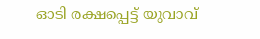ഓടി രക്ഷപ്പെട്ട് യുവാവ്